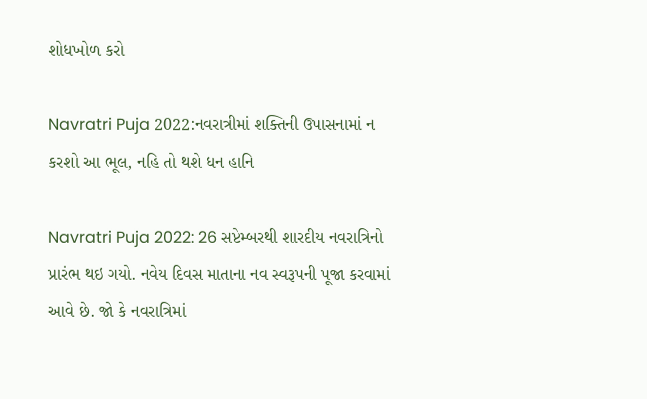શોધખોળ કરો

Navratri Puja 2022:નવરાત્રીમાં શક્તિની ઉપાસનામાં ન કરશો આ ભૂલ, નહિ તો થશે ધન હાનિ

Navratri Puja 2022: 26 સપ્ટેમ્બરથી શારદીય નવરાત્રિનો પ્રારંભ થઇ ગયો. નવેય દિવસ માતાના નવ સ્વરૂપની પૂજા કરવામાં આવે છે. જો કે નવરાત્રિમાં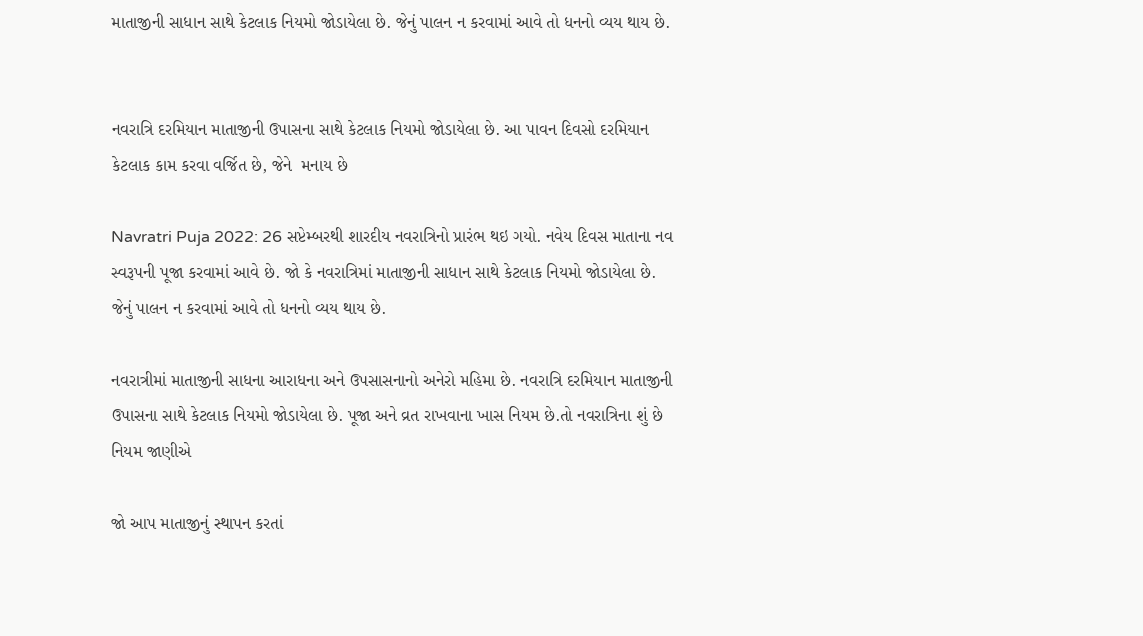માતાજીની સાધાન સાથે કેટલાક નિયમો જોડાયેલા છે. જેનું પાલન ન કરવામાં આવે તો ધનનો વ્યય થાય છે.


નવરાત્રિ દરમિયાન માતાજીની ઉપાસના સાથે કેટલાક નિયમો જોડાયેલા છે. આ પાવન દિવસો દરમિયાન કેટલાક કામ કરવા વર્જિત છે, જેને  મનાય છે

Navratri Puja 2022: 26 સપ્ટેમ્બરથી શારદીય નવરાત્રિનો પ્રારંભ થઇ ગયો. નવેય દિવસ માતાના નવ સ્વરૂપની પૂજા કરવામાં આવે છે. જો કે નવરાત્રિમાં માતાજીની સાધાન સાથે કેટલાક નિયમો જોડાયેલા છે. જેનું પાલન ન કરવામાં આવે તો ધનનો વ્યય થાય છે.

નવરાત્રીમાં માતાજીની સાધના આરાધના અને ઉપસાસનાનો અનેરો મહિમા છે. નવરાત્રિ દરમિયાન માતાજીની ઉપાસના સાથે કેટલાક નિયમો જોડાયેલા છે. પૂજા અને વ્રત રાખવાના ખાસ નિયમ છે.તો નવરાત્રિના શું છે નિયમ જાણીએ

જો આપ માતાજીનું સ્થાપન કરતાં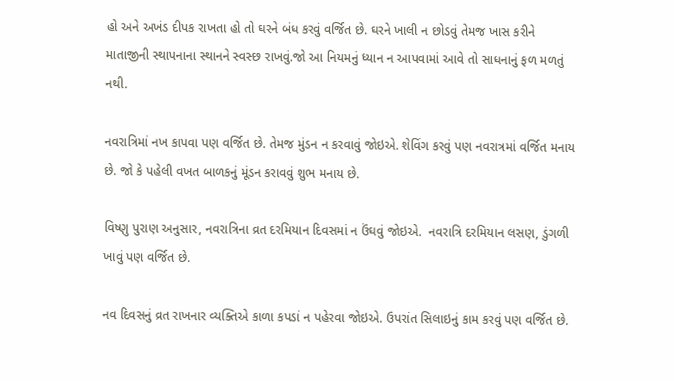હો અને અખંડ દીપક રાખતા હો તો ઘરને બંધ કરવું વર્જિત છે. ઘરને ખાલી ન છોડવું તેમજ ખાસ કરીને માતાજીની સ્થાપનાના સ્થાનને સ્વસ્છ રાખવું.જો આ નિયમનું ધ્યાન ન આપવામાં આવે તો સાધનાનું ફળ મળતું નથી.

નવરાત્રિમાં નખ કાપવા પણ વર્જિત છે. તેમજ મુંડન ન કરવાવું જોઇએ. શેવિંગ કરવું પણ નવરાત્રમાં વર્જિત મનાય છે. જો કે પહેલી વખત બાળકનું મૂંડન કરાવવું શુભ મનાય છે.

વિષ્ણુ પુરાણ અનુસાર, નવરાત્રિના વ્રત દરમિયાન દિવસમાં ન ઉંઘવું જોઇએ.  નવરાત્રિ દરમિયાન લસણ, ડુંગળી ખાવું પણ વર્જિત છે.

નવ દિવસનું વ્રત રાખનાર વ્યક્તિએ કાળા કપડાં ન પહેરવા જોઇએ. ઉપરાંત સિલાઇનું કામ કરવું પણ વર્જિત છે.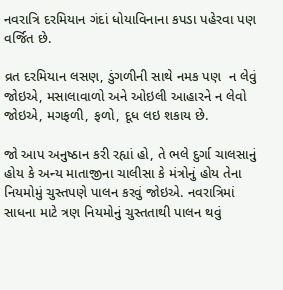નવરાત્રિ દરમિયાન ગંદાં ધોયાવિનાના કપડા પહેરવા પણ વર્જિત છે.

વ્રત દરમિયાન લસણ, ડુંગળીની સાથે નમક પણ  ન લેવું જોઇએ, મસાલાવાળો અને ઓઇલી આહારને ન લેવો જોઇએ, મગફળી, ફળો, દૂધ લઇ શકાય છે.

જો આપ અનુષ્ઠાન કરી રહ્યાં હો, તે ભલે દુર્ગા ચાલસાનું હોય કે અન્ય માતાજીના ચાલીસા કે મંત્રોનું હોય તેના નિયમોમું ચુસ્તપણે પાલન કરવું જોઇએ. નવરાત્રિમાં સાધના માટે ત્રણ નિયમોનું ચુસ્તતાથી પાલન થવું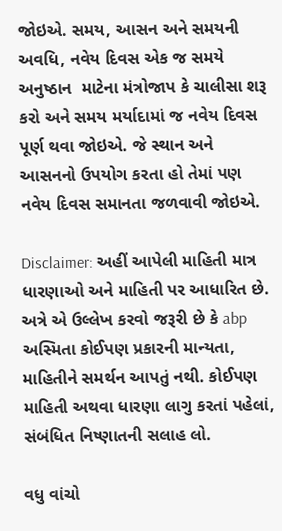જોઇએ. સમય, આસન અને સમયની અવધિ, નવેય દિવસ એક જ સમયે અનુષ્ઠાન  માટેના મંત્રોજાપ કે ચાલીસા શરૂ કરો અને સમય મર્યાદામાં જ નવેય દિવસ પૂર્ણ થવા જોઇએ. જે સ્થાન અને આસનનો ઉપયોગ કરતા હો તેમાં પણ નવેય દિવસ સમાનતા જળવાવી જોઇએ.

Disclaimer: અહીં આપેલી માહિતી માત્ર ધારણાઓ અને માહિતી પર આધારિત છે. અત્રે એ ઉલ્લેખ કરવો જરૂરી છે કે abp અસ્મિતા કોઈપણ પ્રકારની માન્યતા, માહિતીને સમર્થન આપતું નથી. કોઈપણ માહિતી અથવા ધારણા લાગુ કરતાં પહેલાં, સંબંધિત નિષ્ણાતની સલાહ લો.

વધુ વાંચો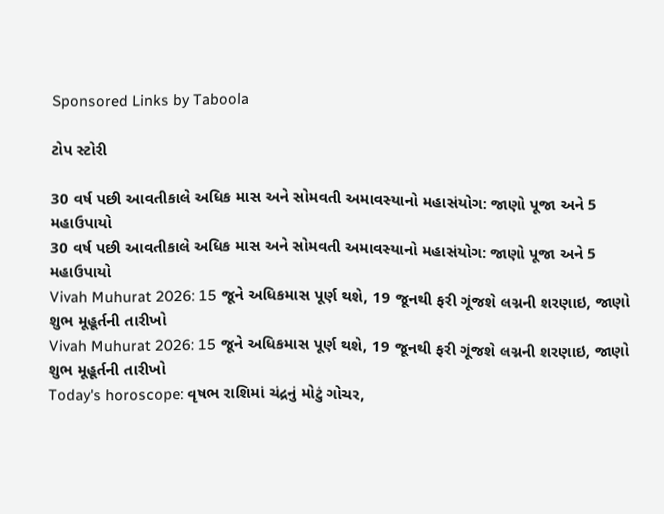Sponsored Links by Taboola

ટોપ સ્ટોરી

30 વર્ષ પછી આવતીકાલે અધિક માસ અને સોમવતી અમાવસ્યાનો મહાસંયોગ: જાણો પૂજા અને 5 મહાઉપાયો
30 વર્ષ પછી આવતીકાલે અધિક માસ અને સોમવતી અમાવસ્યાનો મહાસંયોગ: જાણો પૂજા અને 5 મહાઉપાયો
Vivah Muhurat 2026: 15 જૂને અધિકમાસ પૂર્ણ થશે, 19 જૂનથી ફરી ગૂંજશે લગ્નની શરણાઇ, જાણો શુભ મૂહૂર્તની તારીખો
Vivah Muhurat 2026: 15 જૂને અધિકમાસ પૂર્ણ થશે, 19 જૂનથી ફરી ગૂંજશે લગ્નની શરણાઇ, જાણો શુભ મૂહૂર્તની તારીખો
Today's horoscope: વૃષભ રાશિમાં ચંદ્રનું મોટું ગોચર,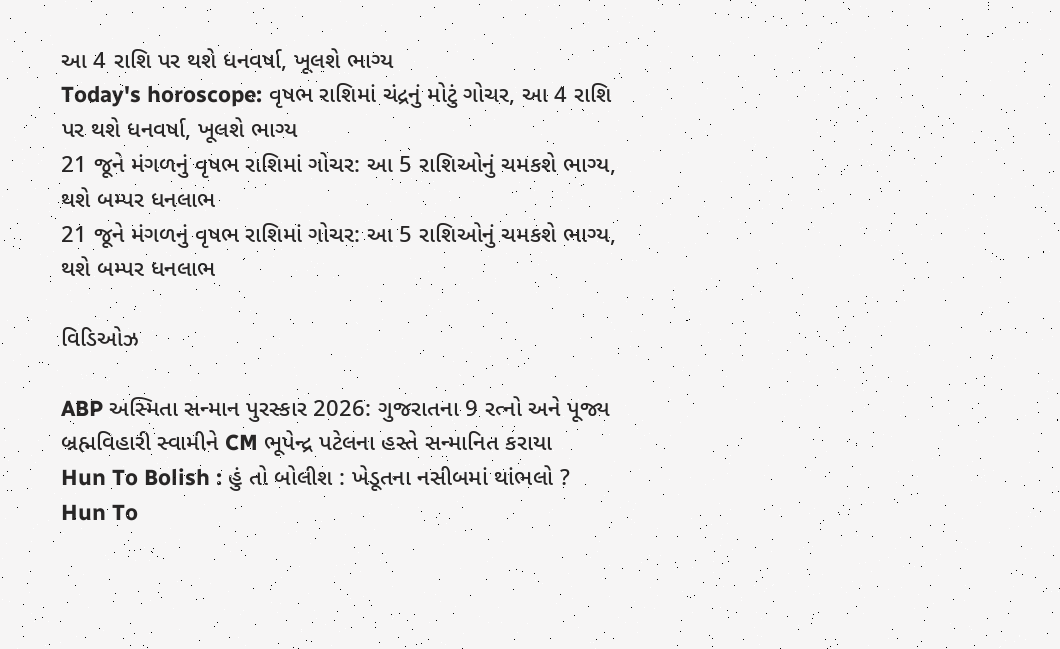આ 4 રાશિ પર થશે ધનવર્ષા, ખૂલશે ભાગ્ય
Today's horoscope: વૃષભ રાશિમાં ચંદ્રનું મોટું ગોચર, આ 4 રાશિ પર થશે ધનવર્ષા, ખૂલશે ભાગ્ય
21 જૂને મંગળનું વૃષભ રાશિમાં ગોચર: આ 5 રાશિઓનું ચમકશે ભાગ્ય, થશે બમ્પર ધનલાભ
21 જૂને મંગળનું વૃષભ રાશિમાં ગોચર: આ 5 રાશિઓનું ચમકશે ભાગ્ય, થશે બમ્પર ધનલાભ

વિડિઓઝ

ABP અસ્મિતા સન્માન પુરસ્કાર 2026: ગુજરાતના 9 રત્નો અને પૂજ્ય બ્રહ્મવિહારી સ્વામીને CM ભૂપેન્દ્ર પટેલના હસ્તે સન્માનિત કરાયા
Hun To Bolish : હું તો બોલીશ : ખેડૂતના નસીબમાં થાંભલો ?
Hun To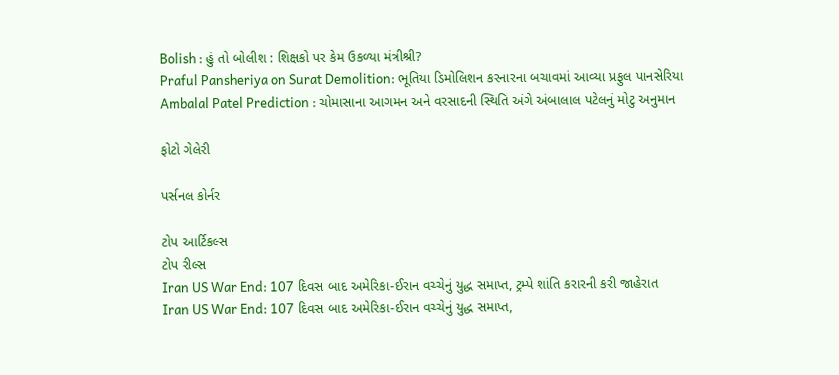Bolish : હું તો બોલીશ : શિક્ષકો પર કેમ ઉકળ્યા મંત્રીશ્રી?
Praful Pansheriya on Surat Demolition: ભૂતિયા ડિમોલિશન કરનારના બચાવમાં આવ્યા પ્રફુલ પાનસેરિયા
Ambalal Patel Prediction : ચોમાસાના આગમન અને વરસાદની સ્થિતિ અંગે અંબાલાલ પટેલનું મોટુ અનુમાન

ફોટો ગેલેરી

પર્સનલ કોર્નર

ટોપ આર્ટિકલ્સ
ટોપ રીલ્સ
Iran US War End: 107 દિવસ બાદ અમેરિકા-ઈરાન વચ્ચેનું યુદ્ધ સમાપ્ત, ટ્રમ્પે શાંતિ કરારની કરી જાહેરાત
Iran US War End: 107 દિવસ બાદ અમેરિકા-ઈરાન વચ્ચેનું યુદ્ધ સમાપ્ત,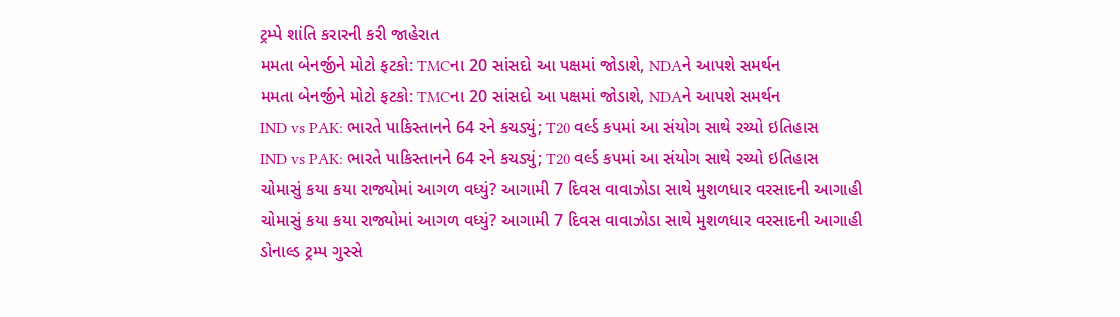ટ્રમ્પે શાંતિ કરારની કરી જાહેરાત
મમતા બેનર્જીને મોટો ફટકો: TMCના 20 સાંસદો આ પક્ષમાં જોડાશે, NDAને આપશે સમર્થન
મમતા બેનર્જીને મોટો ફટકો: TMCના 20 સાંસદો આ પક્ષમાં જોડાશે, NDAને આપશે સમર્થન
IND vs PAK: ભારતે પાકિસ્તાનને 64 રને કચડ્યું; T20 વર્લ્ડ કપમાં આ સંયોગ સાથે રચ્યો ઇતિહાસ
IND vs PAK: ભારતે પાકિસ્તાનને 64 રને કચડ્યું; T20 વર્લ્ડ કપમાં આ સંયોગ સાથે રચ્યો ઇતિહાસ
ચોમાસું કયા કયા રાજ્યોમાં આગળ વધ્યું? આગામી 7 દિવસ વાવાઝોડા સાથે મુશળધાર વરસાદની આગાહી
ચોમાસું કયા કયા રાજ્યોમાં આગળ વધ્યું? આગામી 7 દિવસ વાવાઝોડા સાથે મુશળધાર વરસાદની આગાહી
ડોનાલ્ડ ટ્રમ્પ ગુસ્સે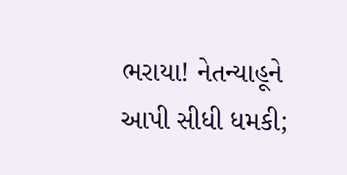ભરાયા! નેતન્યાહૂને આપી સીધી ધમકી;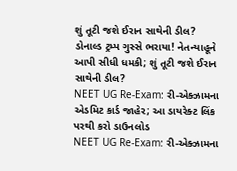શું તૂટી જશે ઈરાન સાથેની ડીલ?
ડોનાલ્ડ ટ્રમ્પ ગુસ્સે ભરાયા! નેતન્યાહૂને આપી સીધી ધમકી; શું તૂટી જશે ઈરાન સાથેની ડીલ?
NEET UG Re-Exam: રી-એક્ઝામના એડમિટ કાર્ડ જાહેર; આ ડાયરેક્ટ લિંક પરથી કરો ડાઉનલોડ
NEET UG Re-Exam: રી-એક્ઝામના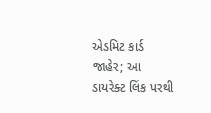એડમિટ કાર્ડ જાહેર; આ ડાયરેક્ટ લિંક પરથી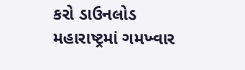કરો ડાઉનલોડ
મહારાષ્ટ્રમાં ગમખ્વાર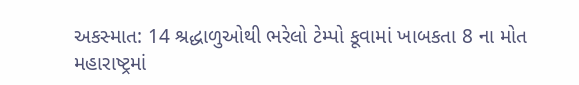અકસ્માત: 14 શ્રદ્ધાળુઓથી ભરેલો ટેમ્પો કૂવામાં ખાબકતા 8 ના મોત
મહારાષ્ટ્રમાં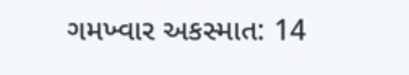ગમખ્વાર અકસ્માત: 14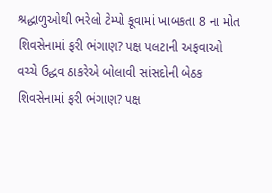શ્રદ્ધાળુઓથી ભરેલો ટેમ્પો કૂવામાં ખાબકતા 8 ના મોત
શિવસેનામાં ફરી ભંગાણ? પક્ષ પલટાની અફવાઓ વચ્ચે ઉદ્ધવ ઠાકરેએ બોલાવી સાંસદોની બેઠક
શિવસેનામાં ફરી ભંગાણ? પક્ષ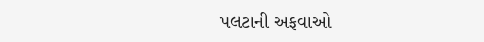પલટાની અફવાઓ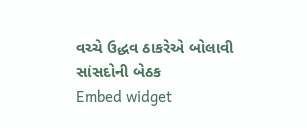વચ્ચે ઉદ્ધવ ઠાકરેએ બોલાવી સાંસદોની બેઠક
Embed widget